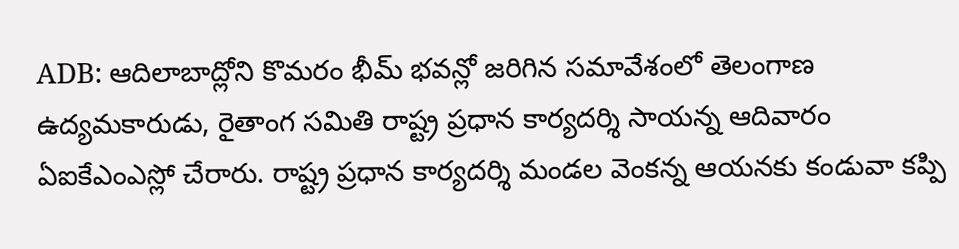ADB: ఆదిలాబాద్లోని కొమరం భీమ్ భవన్లో జరిగిన సమావేశంలో తెలంగాణ ఉద్యమకారుడు, రైతాంగ సమితి రాష్ట్ర ప్రధాన కార్యదర్శి సాయన్న ఆదివారం ఏఐకేఎంఎస్లో చేరారు. రాష్ట్ర ప్రధాన కార్యదర్శి మండల వెంకన్న ఆయనకు కండువా కప్పి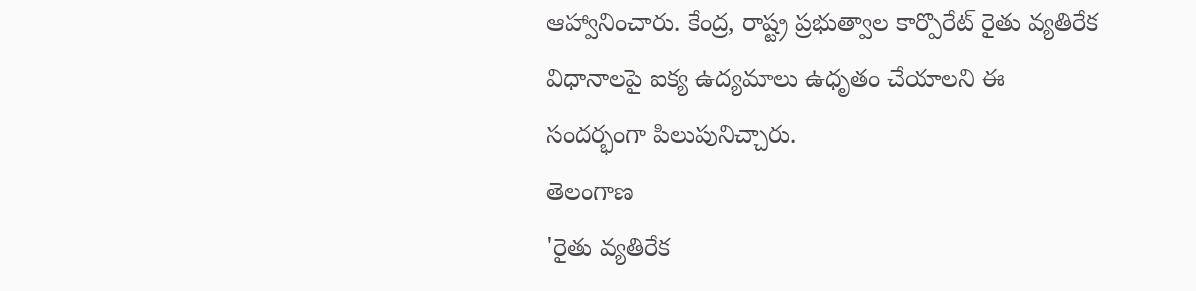ఆహ్వానించారు. కేంద్ర, రాష్ట్ర ప్రభుత్వాల కార్పొరేట్ రైతు వ్యతిరేక విధానాలపై ఐక్య ఉద్యమాలు ఉధృతం చేయాలని ఈ సందర్భంగా పిలుపునిచ్చారు.
తెలంగాణ
'రైతు వ్యతిరేక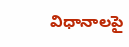విధానాలపై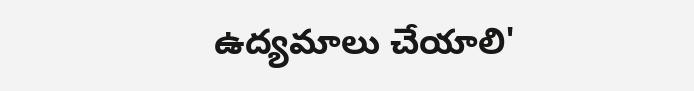ఉద్యమాలు చేయాలి'